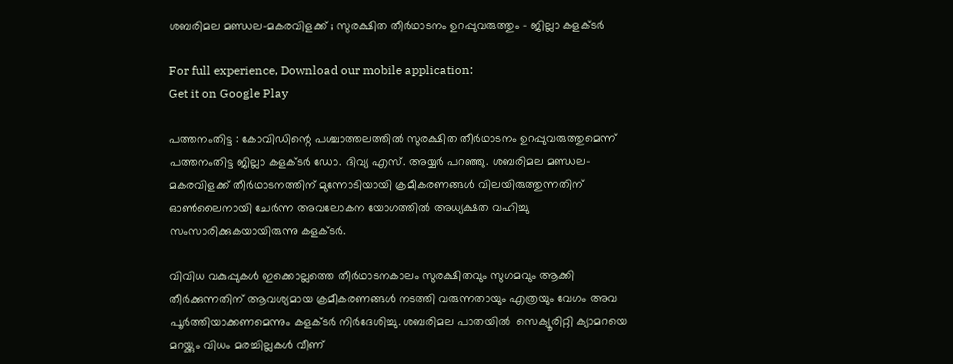ശബരിമല മണ്ഡല-മകരവിളക്ക് ; സുരക്ഷിത തീര്‍ഥാടനം ഉറപ്പുവരുത്തും – ജില്ലാ കളക്ടര്‍

For full experience, Download our mobile application:
Get it on Google Play

പത്തനംതിട്ട : കോവിഡിന്റെ പശ്ചാത്തലത്തില്‍ സുരക്ഷിത തീര്‍ഥാടനം ഉറപ്പുവരുത്തുമെന്ന് പത്തനംതിട്ട ജില്ലാ കളക്ടര്‍ ഡോ. ദിവ്യ എസ്. അയ്യര്‍ പറഞ്ഞു. ശബരിമല മണ്ഡല-മകരവിളക്ക് തീര്‍ഥാടനത്തിന് മുന്നോടിയായി ക്രമീകരണങ്ങള്‍ വിലയിരുത്തുന്നതിന് ഓണ്‍ലൈനായി ചേര്‍ന്ന അവലോകന യോഗത്തില്‍ അധ്യക്ഷത വഹിച്ചു സംസാരിക്കുകയായിരുന്നു കളക്ടര്‍.

വിവിധ വകുപ്പുകള്‍ ഇക്കൊല്ലത്തെ തീര്‍ഥാടനകാലം സുരക്ഷിതവും സുഗമവും ആക്കി തീര്‍ക്കുന്നതിന് ആവശ്യമായ ക്രമീകരണങ്ങള്‍ നടത്തി വരുന്നതായും എത്രയും വേഗം അവ പൂര്‍ത്തിയാക്കണമെന്നും കളക്ടര്‍ നിര്‍ദേശിച്ചു. ശബരിമല പാതയില്‍  സെക്യൂരിറ്റി ക്യാമറയെ മറയ്ക്കും വിധം മരച്ചില്ലകള്‍ വീണ്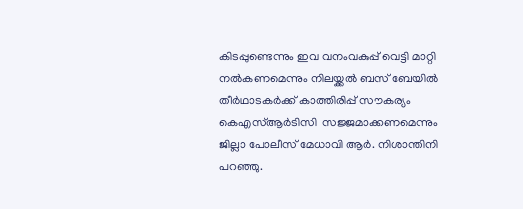കിടപ്പുണ്ടെന്നും ഇവ വനംവകുപ്പ് വെട്ടി മാറ്റി നല്‍കണമെന്നും നിലയ്ക്കല്‍ ബസ് ബേയില്‍  തീര്‍ഥാടകര്‍ക്ക് കാത്തിരിപ്പ് സൗകര്യം കെഎസ്ആര്‍ടിസി  സജ്ജമാക്കണമെന്നും ജില്ലാ പോലീസ് മേധാവി ആര്‍. നിശാന്തിനി പറഞ്ഞു.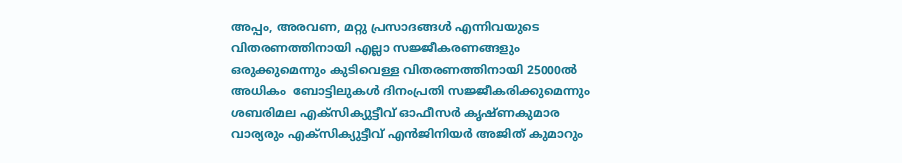അപ്പം, അരവണ, മറ്റു പ്രസാദങ്ങള്‍ എന്നിവയുടെ വിതരണത്തിനായി എല്ലാ സജ്ജീകരണങ്ങളും ഒരുക്കുമെന്നും കുടിവെള്ള വിതരണത്തിനായി 25000ല്‍ അധികം  ബോട്ടിലുകള്‍ ദിനംപ്രതി സജ്ജീകരിക്കുമെന്നും ശബരിമല എക്സിക്യുട്ടീവ് ഓഫീസര്‍ കൃഷ്ണകുമാര വാര്യരും എക്സിക്യുട്ടീവ് എന്‍ജിനിയര്‍ അജിത് കുമാറും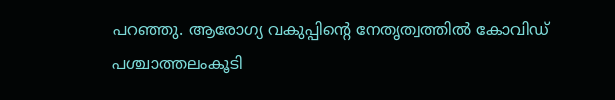പറഞ്ഞു. ആരോഗ്യ വകുപ്പിന്റെ നേതൃത്വത്തില്‍ കോവിഡ് പശ്ചാത്തലംകൂടി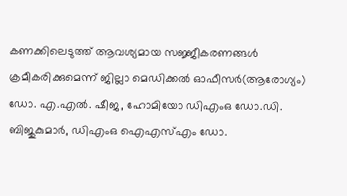കണക്കിലെടുത്ത് ആവശ്യമായ സജ്ജീകരണങ്ങള്‍ ക്രമീകരിക്കുമെന്ന് ജില്ലാ മെഡിക്കല്‍ ഓഫീസര്‍(ആരോഗ്യം) ഡോ. എ.എല്‍. ഷീജ, ഹോമിയോ ഡിഎംഒ ഡോ.ഡി. ബിജുകുമാര്‍, ഡിഎംഒ ഐഎസ്എം ഡോ.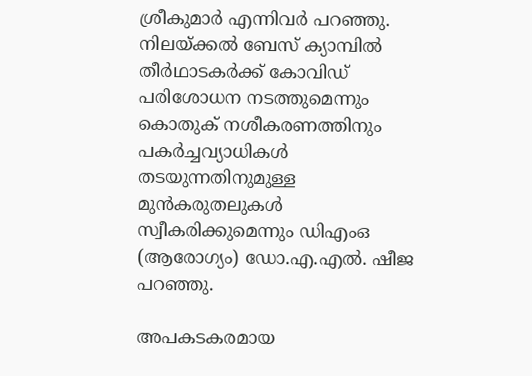ശ്രീകുമാര്‍ എന്നിവര്‍ പറഞ്ഞു. നിലയ്ക്കല്‍ ബേസ് ക്യാമ്പില്‍ തീര്‍ഥാടകര്‍ക്ക് കോവിഡ് പരിശോധന നടത്തുമെന്നും കൊതുക് നശീകരണത്തിനും പകര്‍ച്ചവ്യാധികള്‍ തടയുന്നതിനുമുള്ള മുന്‍കരുതലുകള്‍ സ്വീകരിക്കുമെന്നും ഡിഎംഒ (ആരോഗ്യം) ഡോ.എ.എല്‍. ഷീജ പറഞ്ഞു.

അപകടകരമായ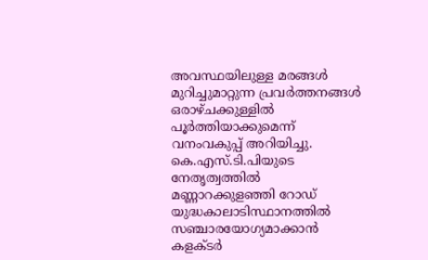അവസ്ഥയിലുള്ള മരങ്ങള്‍ മുറിച്ചുമാറ്റുന്ന പ്രവര്‍ത്തനങ്ങള്‍ ഒരാഴ്ചക്കുള്ളില്‍ പൂര്‍ത്തിയാക്കുമെന്ന് വനംവകുപ്പ് അറിയിച്ചു. കെ.എസ്.ടി.പിയുടെ നേതൃത്വത്തില്‍ മണ്ണാറക്കുളഞ്ഞി റോഡ് യുദ്ധകാലാടിസ്ഥാനത്തില്‍ സഞ്ചാരയോഗ്യമാക്കാന്‍ കളക്ടര്‍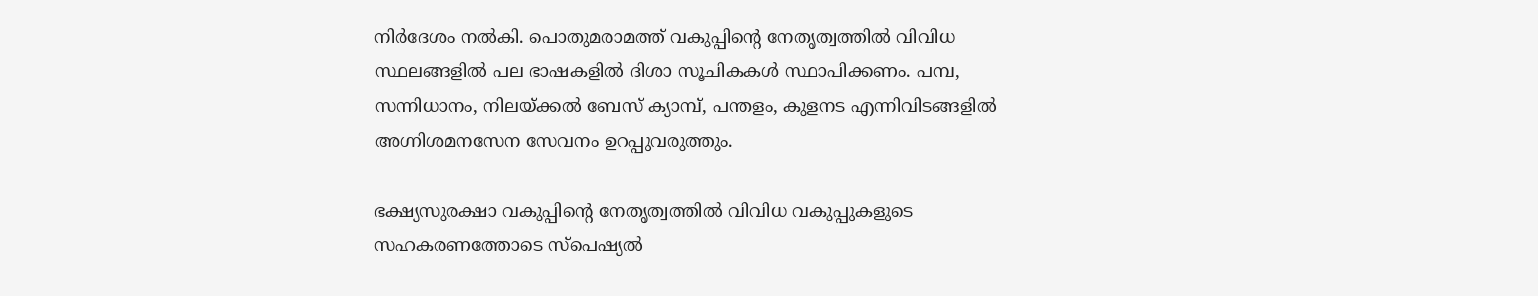നിര്‍ദേശം നല്‍കി. പൊതുമരാമത്ത് വകുപ്പിന്റെ നേതൃത്വത്തില്‍ വിവിധ സ്ഥലങ്ങളില്‍ പല ഭാഷകളില്‍ ദിശാ സൂചികകള്‍ സ്ഥാപിക്കണം. പമ്പ, സന്നിധാനം, നിലയ്ക്കല്‍ ബേസ് ക്യാമ്പ്, പന്തളം, കുളനട എന്നിവിടങ്ങളില്‍ അഗ്നിശമനസേന സേവനം ഉറപ്പുവരുത്തും.

ഭക്ഷ്യസുരക്ഷാ വകുപ്പിന്റെ നേതൃത്വത്തില്‍ വിവിധ വകുപ്പുകളുടെ സഹകരണത്തോടെ സ്‌പെഷ്യല്‍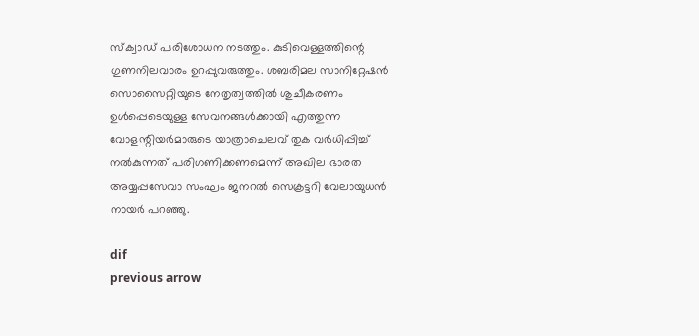സ്‌ക്വാഡ് പരിശോധന നടത്തും. കുടിവെള്ളത്തിന്റെ ഗുണനിലവാരം ഉറപ്പുവരുത്തും. ശബരിമല സാനിറ്റേഷന്‍ സൊസൈറ്റിയുടെ നേതൃത്വത്തില്‍ ശുചീകരണം ഉള്‍പ്പെടെയുള്ള സേവനങ്ങള്‍ക്കായി എത്തുന്ന വോളന്റിയര്‍മാരുടെ യാത്രാചെലവ് തുക വര്‍ധിപ്പിച്ച് നല്‍കുന്നത് പരിഗണിക്കണമെന്ന് അഖില ഭാരത അയ്യപ്പസേവാ സംഘം ജനറല്‍ സെക്രട്ടറി വേലായുധന്‍ നായര്‍ പറഞ്ഞു.

dif
previous arrow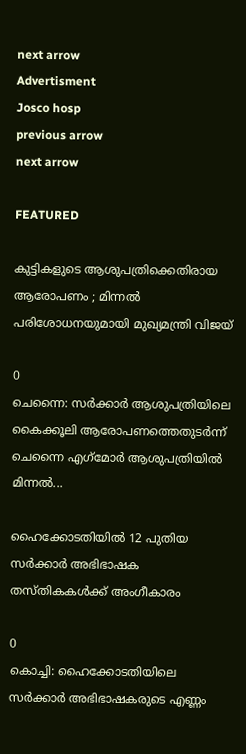next arrow
Advertisment
Josco hosp
previous arrow
next arrow

FEATURED

കുട്ടികളുടെ ആശുപത്രിക്കെതിരായ ആരോപണം ; മിന്നൽ പരിശോധനയുമായി മുഖ്യമന്ത്രി വിജയ്

0
ചെന്നൈ: സര്‍ക്കാര്‍ ആശുപത്രിയിലെ കൈക്കൂലി ആരോപണത്തെതുടര്‍ന്ന് ചെന്നൈ എഗ്‌മോര്‍ ആശുപത്രിയില്‍ മിന്നല്‍...

ഹൈക്കോടതിയിൽ 12 പുതിയ സർക്കാർ അഭിഭാഷക തസ്തികകൾക്ക് അംഗീകാരം

0
കൊച്ചി: ഹൈക്കോടതിയിലെ സര്‍ക്കാര്‍ അഭിഭാഷകരുടെ എണ്ണം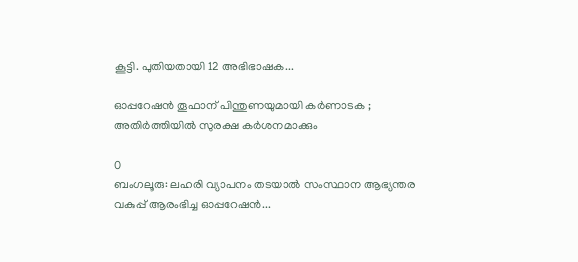കൂട്ടി. പുതിയതായി 12 അഭിഭാഷക...

ഓപ്പറേഷൻ തൂഫാന് പിന്തുണയുമായി കർണാടക ; അതിർത്തിയിൽ സുരക്ഷ കർശനമാക്കും

0
ബംഗലൂരു: ലഹരി വ്യാപനം തടയാല്‍ സംസ്ഥാന ആഭ്യന്തര വകുപ്പ് ആരംഭിച്ച ഓപ്പറേഷന്‍...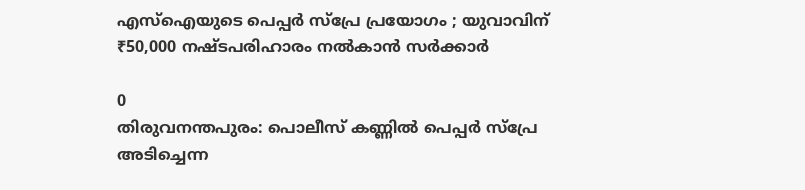എസ്‌ഐയുടെ പെപ്പർ സ്പ്രേ പ്രയോഗം ; യുവാവിന് ₹50,000 നഷ്ടപരിഹാരം നൽകാൻ സർക്കാർ

0
തിരുവനന്തപുരം: പൊലീസ് കണ്ണില്‍ പെപ്പര്‍ സ്‌പ്രേ അടിച്ചെന്ന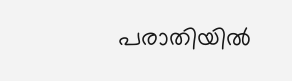പരാതിയില്‍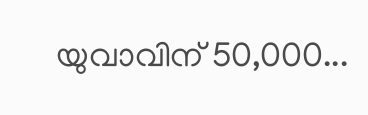യുവാവിന് 50,000...